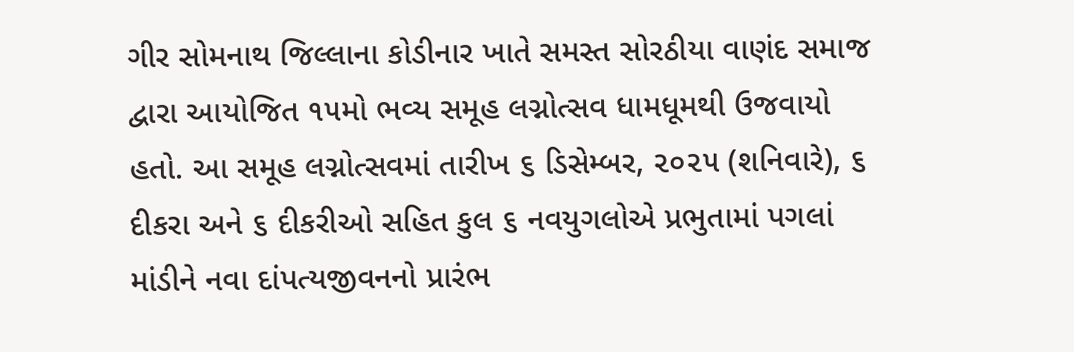ગીર સોમનાથ જિલ્લાના કોડીનાર ખાતે સમસ્ત સોરઠીયા વાણંદ સમાજ દ્વારા આયોજિત ૧૫મો ભવ્ય સમૂહ લગ્નોત્સવ ધામધૂમથી ઉજવાયો હતો. આ સમૂહ લગ્નોત્સવમાં તારીખ ૬ ડિસેમ્બર, ૨૦૨૫ (શનિવારે), ૬ દીકરા અને ૬ દીકરીઓ સહિત કુલ ૬ નવયુગલોએ પ્રભુતામાં પગલાં માંડીને નવા દાંપત્યજીવનનો પ્રારંભ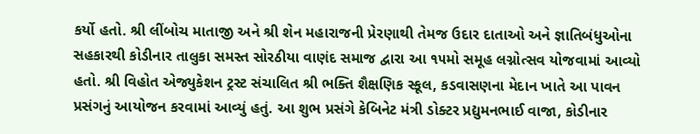કર્યો હતો. શ્રી લીંબોચ માતાજી અને શ્રી શેન મહારાજની પ્રેરણાથી તેમજ ઉદાર દાતાઓ અને જ્ઞાતિબંધુઓના સહકારથી કોડીનાર તાલુકા સમસ્ત સોરઠીયા વાણંદ સમાજ દ્વારા આ ૧૫મો સમૂહ લગ્નોત્સવ યોજવામાં આવ્યો હતો. શ્રી વિહોત એજ્યુકેશન ટ્રસ્ટ સંચાલિત શ્રી ભક્તિ શૈક્ષણિક સ્કૂલ, કડવાસણના મેદાન ખાતે આ પાવન પ્રસંગનું આયોજન કરવામાં આવ્યું હતું. આ શુભ પ્રસંગે કેબિનેટ મંત્રી ડોક્ટર પ્રદ્યુમનભાઈ વાજા, કોડીનાર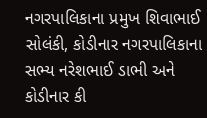નગરપાલિકાના પ્રમુખ શિવાભાઈ સોલંકી, કોડીનાર નગરપાલિકાના સભ્ય નરેશભાઈ ડાભી અને કોડીનાર કી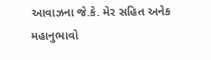આવાઝના જે.કે. મેર સહિત અનેક મહાનુભાવો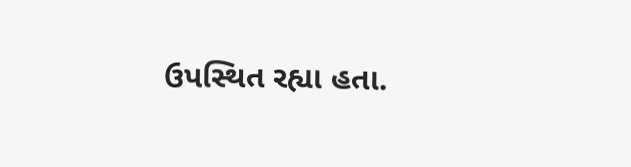ઉપસ્થિત રહ્યા હતા.